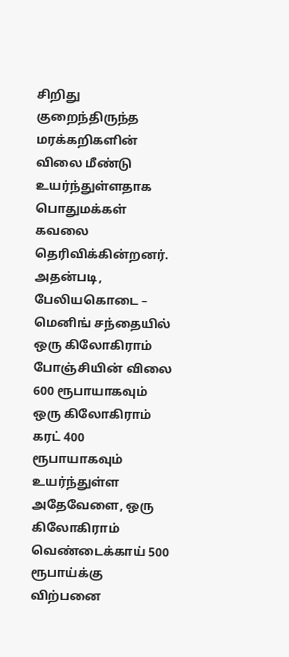சிறிது குறைந்திருந்த மரக்கறிகளின் விலை மீண்டு உயர்ந்துள்ளதாக பொதுமக்கள் கவலை தெரிவிக்கின்றனர்.
அதன்படி, பேலியகொடை – மெனிங் சந்தையில் ஒரு கிலோகிராம் போஞ்சியின் விலை 600 ரூபாயாகவும் ஒரு கிலோகிராம் கரட் 400 ரூபாயாகவும் உயர்ந்துள்ள அதேவேளை, ஒரு கிலோகிராம் வெண்டைக்காய் 500 ரூபாய்க்கு விற்பனை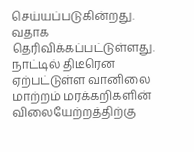செய்யப்படுகின்றது. வதாக தெரிவிக்கப்பட்டுள்ளது.
நாட்டில் திடீரென ஏற்பட்டுள்ள வானிலை மாற்றம் மரக்கறிகளின் விலையேற்றத்திற்கு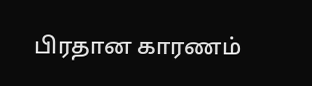பிரதான காரணம்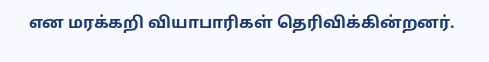என மரக்கறி வியாபாரிகள் தெரிவிக்கின்றனர்.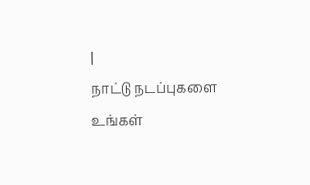|
நாட்டு நடப்புகளை உங்கள்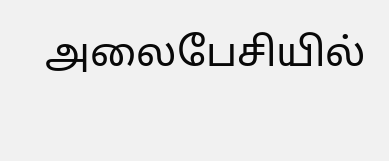அலைபேசியில்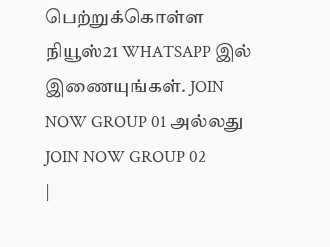பெற்றுக்கொள்ள நியூஸ்21 WHATSAPP இல் இணையுங்கள். JOIN NOW GROUP 01 அல்லது JOIN NOW GROUP 02
|